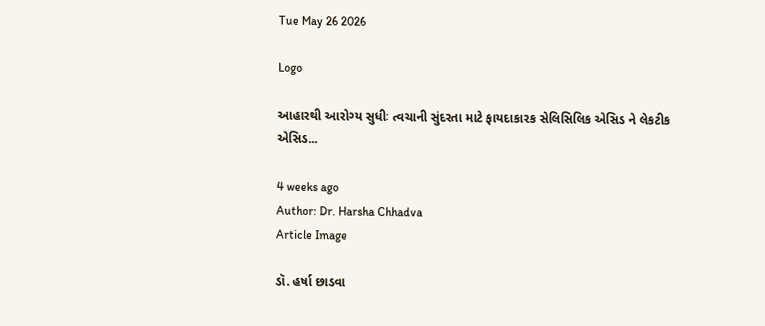Tue May 26 2026

Logo

આહારથી આરોગ્ય સુધીઃ ત્વચાની સુંદરતા માટે ફાયદાકારક સેલિસિલિક એસિડ ને લેકટીક એસિડ...

4 weeks ago
Author: Dr. Harsha Chhadva
Article Image

ડૉ. હર્ષા છાડવા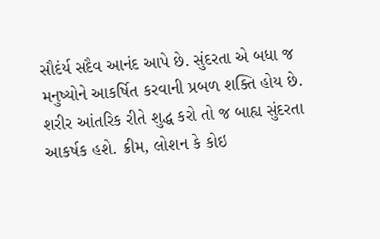સૌદંર્ય સદૈવ આનંદ આપે છે. સુંદરતા એ બધા જ મનુષ્યોને આકર્ષિત કરવાની પ્રબળ શક્તિ હોય છે. શરીર આંતરિક રીતે શુદ્ધ કરો તો જ બાહ્ય સુંદરતા આકર્ષક હશે. ક્રીમ, લોશન કે કોઇ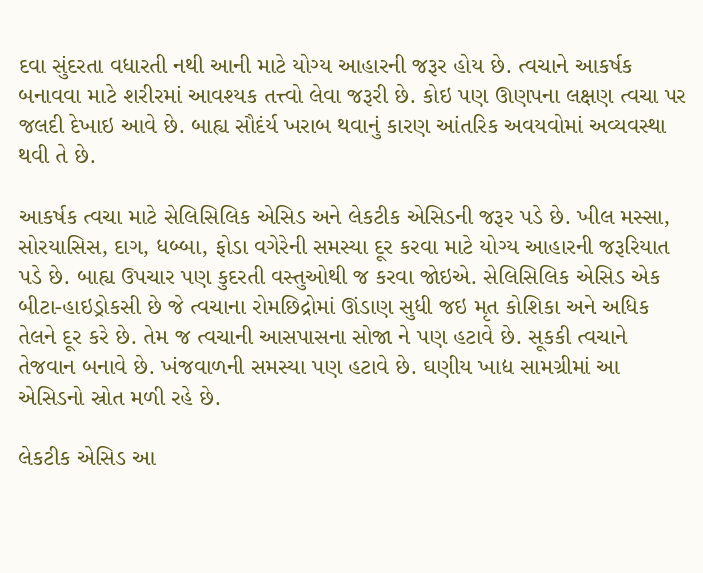દવા સુંદરતા વધારતી નથી આની માટે યોગ્ય આહારની જરૂર હોય છે. ત્વચાને આકર્ષક બનાવવા માટે શરીરમાં આવશ્યક તત્ત્વો લેવા જરૂરી છે. કોઇ પણ ઊણપના લક્ષણ ત્વચા પર જલદી દેખાઇ આવે છે. બાહ્ય સૌદંર્ય ખરાબ થવાનું કારણ આંતરિક અવયવોમાં અવ્યવસ્થા થવી તે છે.

આકર્ષક ત્વચા માટે સેલિસિલિક એસિડ અને લેકટીક એસિડની જરૂર પડે છે. ખીલ મસ્સા, સોરયાસિસ, દાગ, ધબ્બા, ફોડા વગેરેની સમસ્યા દૂર કરવા માટે યોગ્ય આહારની જરૂરિયાત પડે છે. બાહ્ય ઉપચાર પણ કુદરતી વસ્તુઓથી જ કરવા જોઇએ. સેલિસિલિક એસિડ એક બીટા-હાઇડ્રોકસી છે જે ત્વચાના રોમછિદ્રોમાં ઊંડાણ સુધી જઇ મૃત કોશિકા અને અધિક તેલને દૂર કરે છે. તેમ જ ત્વચાની આસપાસના સોજા ને પણ હટાવે છે. સૂકકી ત્વચાને તેજવાન બનાવે છે. ખંજવાળની સમસ્યા પણ હટાવે છે. ઘણીય ખાદ્ય સામગ્રીમાં આ એસિડનો સ્રોત મળી રહે છે.

લેકટીક એસિડ આ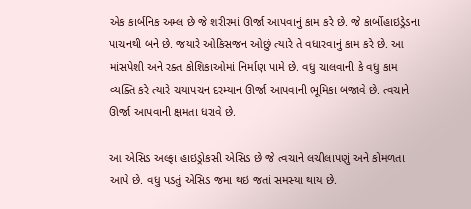એક કાર્બનિક અમ્લ છે જે શરીરમાં ઊર્જા આપવાનું કામ કરે છે. જે કાર્બોહાઇડ્રેડના પાચનથી બને છે. જયારે ઓકિસજન ઓછું ત્યારે તે વધારવાનું કામ કરે છે. આ માંસપેશી અને રક્ત કોશિકાઓમાં નિર્માણ પામે છે. વધુ ચાલવાની કે વધુ કામ વ્યક્તિ કરે ત્યારે ચયાપચન દરમ્યાન ઊર્જા આપવાની ભૂમિકા બજાવે છે. ત્વચાને ઊર્જા આપવાની ક્ષમતા ધરાવે છે.

આ એસિડ અલ્ફા હાઇડ્રોકસી એસિડ છે જે ત્વચાને લચીલાપણું અને કોમળતા આપે છે. વધુ પડતું એસિડ જમા થઇ જતાં સમસ્યા થાય છે.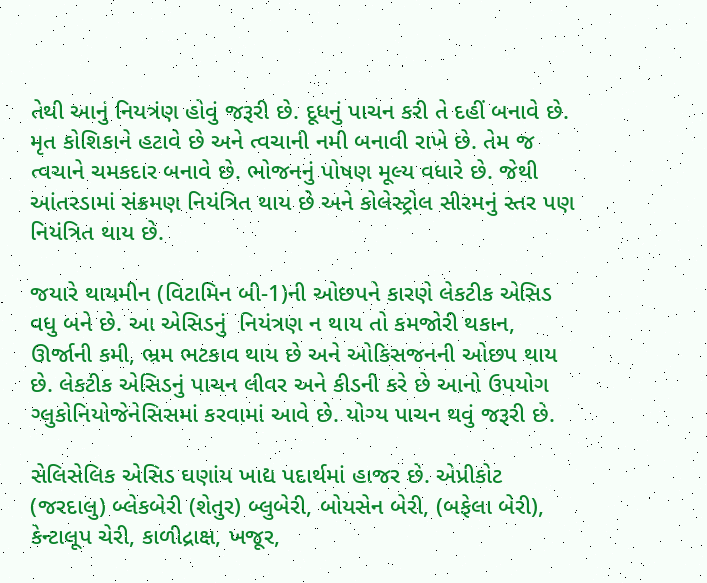તેથી આનું નિયત્રંણ હોવું જરૂરી છે. દૂધનું પાચન કરી તે દહીં બનાવે છે. મૃત કોશિકાને હટાવે છે અને ત્વચાની નમી બનાવી રાખે છે. તેમ જ ત્વચાને ચમકદાર બનાવે છે. ભોજનનું પોષણ મૂલ્ય વધારે છે. જેથી આંતરડામાં સંક્રમણ નિયંત્રિત થાય છે અને કોલેસ્ટ્રોલ સીરમનું સ્તર પણ નિયંત્રિત થાય છે.

જયારે થાયમીન (વિટામિન બી-1)ની ઓછપને કારણે લેકટીક એસિડ વધુ બને છે. આ એસિડનું  નિયંત્રણ ન થાય તો કમજોરી થકાન, ઊર્જાની કમી, ભ્રમ ભટકાવ થાય છે અને ઓકિસજનની ઓછપ થાય છે. લેકટીક એસિડનું પાચન લીવર અને કીડની કરે છે આનો ઉપયોગ ગ્લુકોનિયોજેનેસિસમાં કરવામાં આવે છે. યોગ્ય પાચન થવું જરૂરી છે.

સેલિસેલિક એસિડ ઘણાંય ખાદ્ય પદાર્થમાં હાજર છે. એપ્રીકોટ (જરદાલુ) બ્લેકબેરી (શેતુર) બ્લુબેરી, બોયસેન બેરી, (બફેલા બેરી), કેન્ટાલૂપ ચેરી, કાળીદ્રાક્ષ, ખજૂર,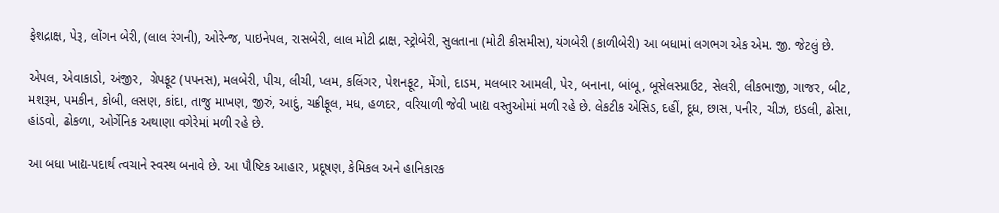ફેશદ્રાક્ષ, પેરૂ, લોંગન બેરી, (લાલ રંગની), ઓરેન્જ, પાઇનેપલ, રાસબેરી, લાલ મોટી દ્રાક્ષ, સ્ટ્રોબેરી, સુલતાના (મોટી કીસમીસ), યંગબેરી (કાળીબેરી) આ બધામાં લગભગ એક એમ. જી. જેટલું છે.

એપલ, એવાકાડો, અંજીર,  ગ્રેપફૂટ (પપનસ), મલબેરી, પીચ, લીચી, પ્લમ, કલિંગર, પેશનફૂટ, મેંગો, દાડમ, મલબાર આમલી, પેર, બનાના, બાંબૂ, બૂસેલસ્પ્રાઉટ, સેલરી, લીકભાજી, ગાજર, બીટ, મશરૂમ, પમકીન, કોબી, લસણ, કાંદા, તાજુ માખણ, જીરું, આદું, ચક્રીફૂલ, મધ, હળદર, વરિયાળી જેવી ખાદ્ય વસ્તુઓમાં મળી રહે છે. લેકટીક એસિડ, દહીં, દૂધ, છાસ, પનીર, ચીઝ, ઇડલી, ઢોસા, હાંડવો, ઢોકળા, ઓર્ગેનિક અથાણા વગેરેમાં મળી રહે છે.

આ બધા ખાદ્ય-પદાર્થ ત્વચાને સ્વસ્થ બનાવે છે. આ પૌષ્ટિક આહાર, પ્રદૂષણ, કેમિકલ અને હાનિકારક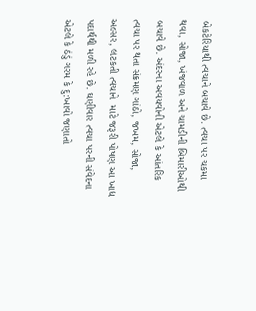બેકટેરિયાથી ત્વચાને બચાવે છે. ત્વચા પર ચકમા થવા, સોજા, ખંજવાળ અને ચામડીની બિમારીઓથી બચાવે છે. અંદરના અવયવોની એટલે કે આંતરિક ત્વચા પર થતા સંક્રમણ ગાંઠો, જખમ, સોજા, અલ્સર, લટકતી ત્વચાને  માટે જરૂરી પોષણ આ ખાદ્ય પદાર્થથી મળી રહે છે. ઘણીવાર ત્વચા પરની સંવેદના એટલે કે ઠંડું ગરમ કે દુ:ખાવો જણાતો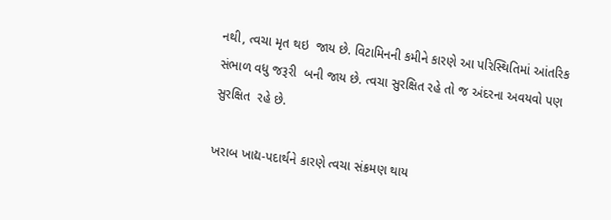નથી, ત્વચા મૃત થઇ  જાય છે. વિટામિનની કમીને કારણે આ પરિસ્થિતિમાં આંતરિક સંભાળ વધુ જરૂરી  બની જાય છે. ત્વચા સુરક્ષિત રહે તો જ અંદરના અવયવો પણ સુરક્ષિત  રહે છે.

ખરાબ ખાદ્ય-પદાર્થને કારણે ત્વચા સંક્રમણ થાય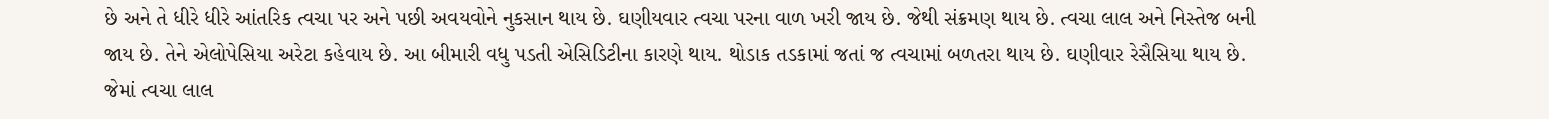છે અને તે ધીરે ધીરે આંતરિક ત્વચા પર અને પછી અવયવોને નુકસાન થાય છે. ઘણીયવાર ત્વચા પરના વાળ ખરી જાય છે. જેથી સંક્રમણ થાય છે. ત્વચા લાલ અને નિસ્તેજ બની જાય છે. તેને એલોપેસિયા અરેટા કહેવાય છે. આ બીમારી વધુ પડતી એસિડિટીના કારણે થાય. થોડાક તડકામાં જતાં જ ત્વચામાં બળતરા થાય છે. ઘણીવાર રેસૈસિયા થાય છે. જેમાં ત્વચા લાલ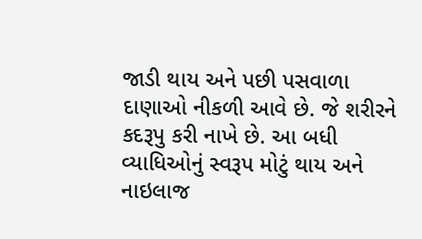જાડી થાય અને પછી પસવાળા દાણાઓ નીકળી આવે છે. જે શરીરને કદરૂપુ કરી નાખે છે. આ બધી વ્યાધિઓનું સ્વરૂપ મોટું થાય અને નાઇલાજ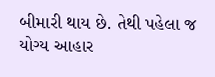બીમારી થાય છે. તેથી પહેલા જ યોગ્ય આહાર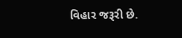વિહાર જરૂરી છે.